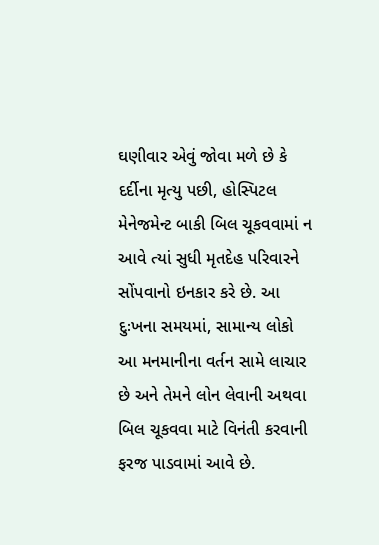ઘણીવાર એવું જોવા મળે છે કે દર્દીના મૃત્યુ પછી, હોસ્પિટલ મેનેજમેન્ટ બાકી બિલ ચૂકવવામાં ન આવે ત્યાં સુધી મૃતદેહ પરિવારને સોંપવાનો ઇનકાર કરે છે. આ દુઃખના સમયમાં, સામાન્ય લોકો આ મનમાનીના વર્તન સામે લાચાર છે અને તેમને લોન લેવાની અથવા બિલ ચૂકવવા માટે વિનંતી કરવાની ફરજ પાડવામાં આવે છે.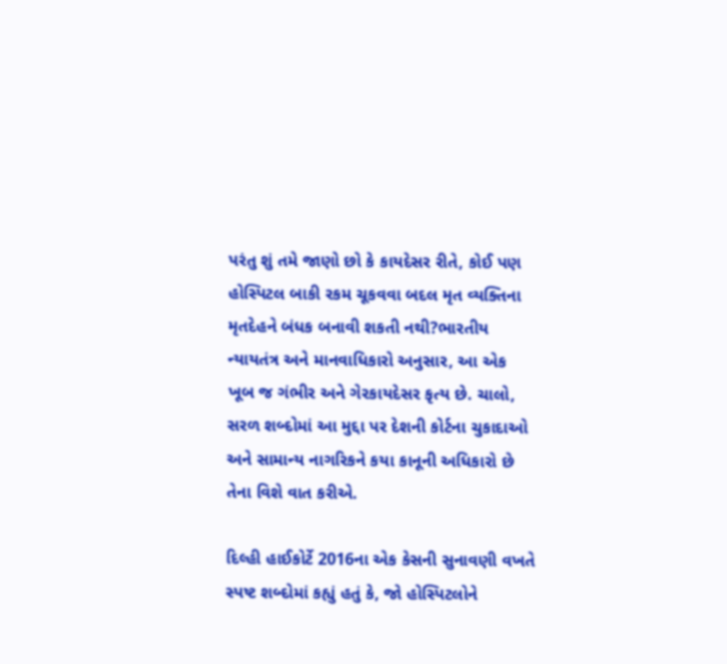પરંતુ શું તમે જાણો છો કે કાયદેસર રીતે, કોઈ પણ હોસ્પિટલ બાકી રકમ ચૂકવવા બદલ મૃત વ્યક્તિના મૃતદેહને બંધક બનાવી શકતી નથી?ભારતીય ન્યાયતંત્ર અને માનવાધિકારો અનુસાર, આ એક ખૂબ જ ગંભીર અને ગેરકાયદેસર કૃત્ય છે. ચાલો, સરળ શબ્દોમાં આ મુદ્દા પર દેશની કોર્ટના ચુકાદાઓ અને સામાન્ય નાગરિકને કયા કાનૂની અધિકારો છે તેના વિશે વાત કરીએ.

દિલ્હી હાઈકોર્ટે 2016ના એક કેસની સુનાવણી વખતે સ્પષ્ટ શબ્દોમાં કહ્યું હતું કે, જો હોસ્પિટલોને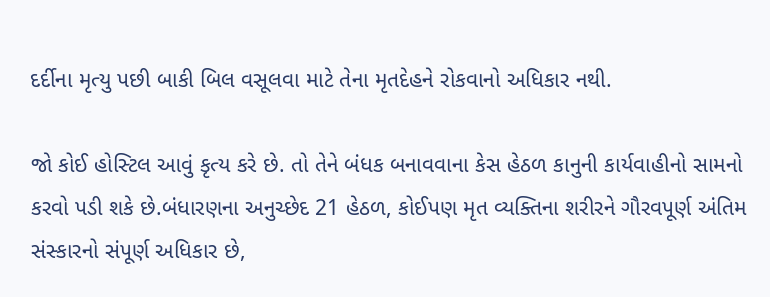દર્દીના મૃત્યુ પછી બાકી બિલ વસૂલવા માટે તેના મૃતદેહને રોકવાનો અધિકાર નથી.

જો કોઈ હોસ્ટિલ આવું કૃત્ય કરે છે. તો તેને બંધક બનાવવાના કેસ હેઠળ કાનુની કાર્યવાહીનો સામનો કરવો પડી શકે છે.બંધારણના અનુચ્છેદ 21 હેઠળ, કોઈપણ મૃત વ્યક્તિના શરીરને ગૌરવપૂર્ણ અંતિમ સંસ્કારનો સંપૂર્ણ અધિકાર છે,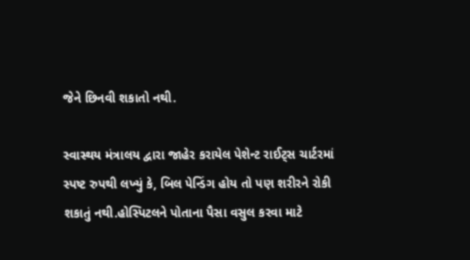જેને છિનવી શકાતો નથી.

સ્વાસ્થય મંત્રાલય દ્વારા જાહેર કરાયેલ પેશેન્ટ રાઈટ્સ ચાર્ટરમાં સ્પષ્ટ રુપથી લખ્યું કે, બિલ પેન્ડિંગ હોય તો પણ શરીરને રોકી શકાતું નથી.હોસ્પિટલને પોતાના પૈસા વસુલ કરવા માટે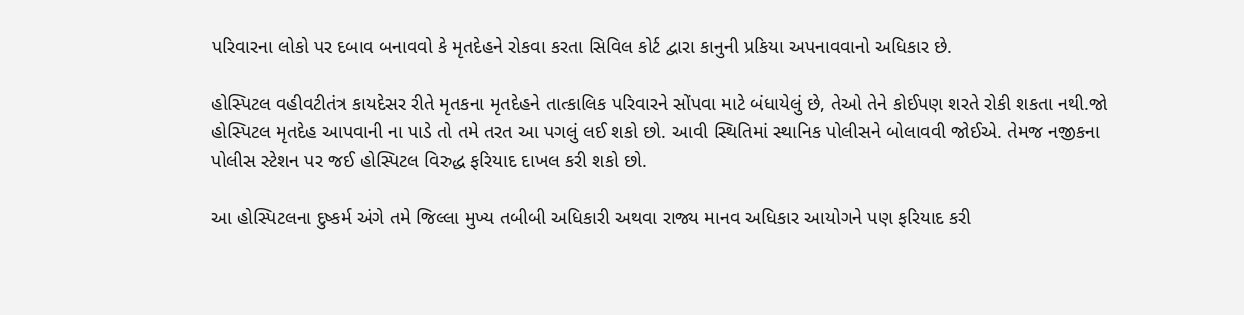પરિવારના લોકો પર દબાવ બનાવવો કે મૃતદેહને રોકવા કરતા સિવિલ કોર્ટ દ્વારા કાનુની પ્રકિયા અપનાવવાનો અધિકાર છે.

હોસ્પિટલ વહીવટીતંત્ર કાયદેસર રીતે મૃતકના મૃતદેહને તાત્કાલિક પરિવારને સોંપવા માટે બંધાયેલું છે, તેઓ તેને કોઈપણ શરતે રોકી શકતા નથી.જો હોસ્પિટલ મૃતદેહ આપવાની ના પાડે તો તમે તરત આ પગલું લઈ શકો છો. આવી સ્થિતિમાં સ્થાનિક પોલીસને બોલાવવી જોઈએ. તેમજ નજીકના પોલીસ સ્ટેશન પર જઈ હોસ્પિટલ વિરુદ્ધ ફરિયાદ દાખલ કરી શકો છો.

આ હોસ્પિટલના દુષ્કર્મ અંગે તમે જિલ્લા મુખ્ય તબીબી અધિકારી અથવા રાજ્ય માનવ અધિકાર આયોગને પણ ફરિયાદ કરી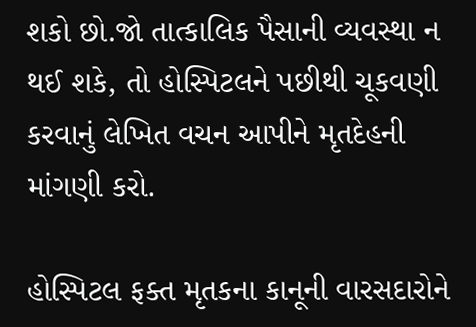શકો છો.જો તાત્કાલિક પૈસાની વ્યવસ્થા ન થઈ શકે, તો હોસ્પિટલને પછીથી ચૂકવણી કરવાનું લેખિત વચન આપીને મૃતદેહની માંગણી કરો.

હોસ્પિટલ ફક્ત મૃતકના કાનૂની વારસદારોને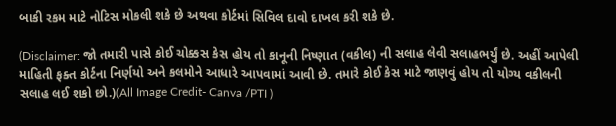બાકી રકમ માટે નોટિસ મોકલી શકે છે અથવા કોર્ટમાં સિવિલ દાવો દાખલ કરી શકે છે.

(Disclaimer: જો તમારી પાસે કોઈ ચોક્કસ કેસ હોય તો કાનૂની નિષ્ણાત (વકીલ) ની સલાહ લેવી સલાહભર્યું છે. અહીં આપેલી માહિતી ફક્ત કોર્ટના નિર્ણયો અને કલમોને આધારે આપવામાં આવી છે. તમારે કોઈ કેસ માટે જાણવું હોય તો યોગ્ય વકીલની સલાહ લઈ શકો છો.)(All Image Credit- Canva /PTI )